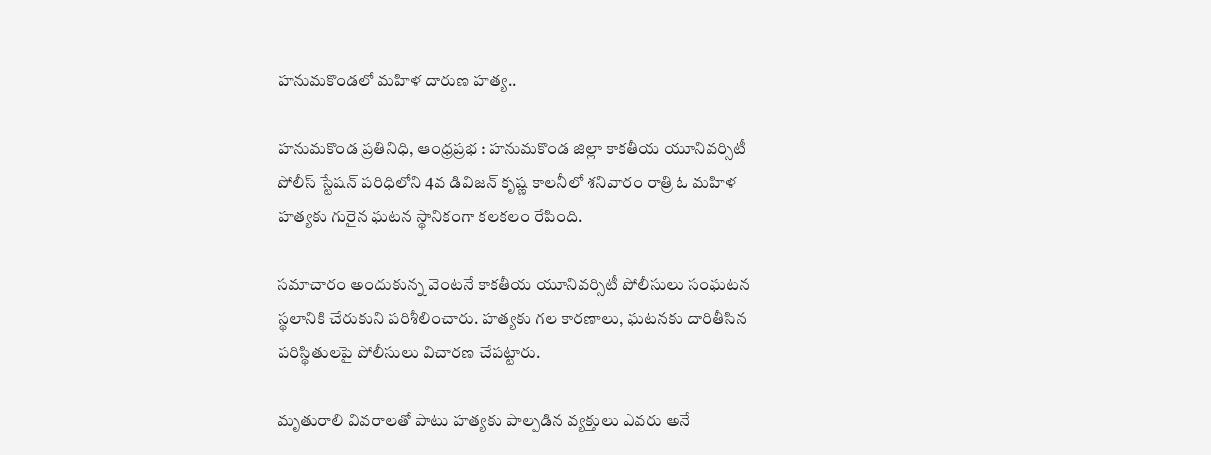హనుమకొండలో మహిళ దారుణ హత్య..

హనుమకొండ ప్రతినిధి, ఆంధ్రప్రభ : హనుమకొండ జిల్లా కాకతీయ యూనివర్సిటీ పోలీస్ స్టేషన్ పరిధిలోని 4వ డివిజన్ కృష్ణ కాలనీలో శనివారం రాత్రి ఓ మహిళ హత్యకు గురైన ఘటన స్థానికంగా కలకలం రేపింది.

సమాచారం అందుకున్న వెంటనే కాకతీయ యూనివర్సిటీ పోలీసులు సంఘటన స్థలానికి చేరుకుని పరిశీలించారు. హత్యకు గల కారణాలు, ఘటనకు దారితీసిన పరిస్థితులపై పోలీసులు విచారణ చేపట్టారు.

మృతురాలి వివరాలతో పాటు హత్యకు పాల్పడిన వ్యక్తులు ఎవరు అనే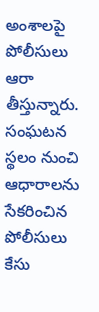అంశాలపై పోలీసులు ఆరా తీస్తున్నారు. సంఘటన స్థలం నుంచి ఆధారాలను సేకరించిన పోలీసులు కేసు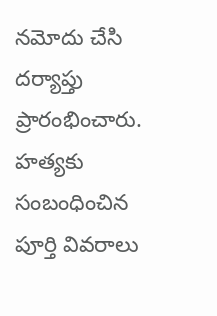నమోదు చేసి దర్యాప్తు ప్రారంభించారు. హత్యకు సంబంధించిన పూర్తి వివరాలు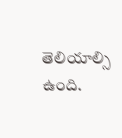తెలియాల్సి ఉంది.